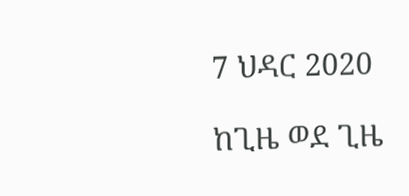7 ህዳር 2020

ከጊዜ ወደ ጊዜ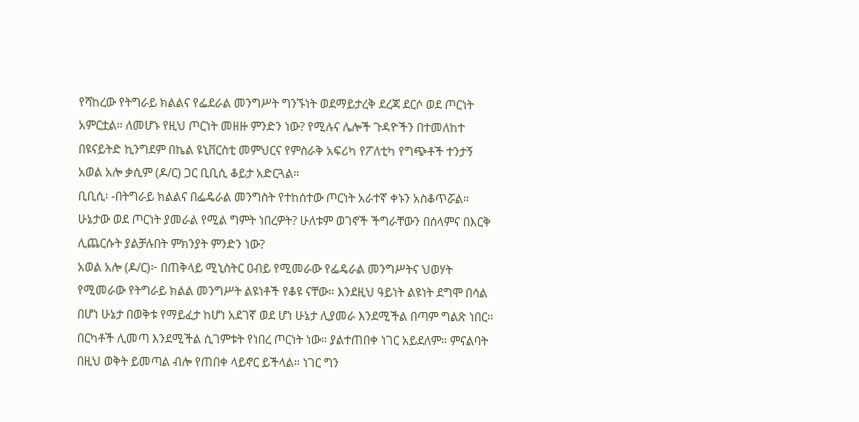የሻከረው የትግራይ ክልልና የፌደራል መንግሥት ግንኙነት ወደማይታረቅ ደረጃ ደርሶ ወደ ጦርነት አምርቷል። ለመሆኑ የዚህ ጦርነት መዘዙ ምንድን ነው? የሚሉና ሌሎች ጉዳዮችን በተመለከተ በዩናይትድ ኪንግደም በኬል ዩኒቨርስቲ መምህርና የምስራቅ አፍሪካ የፖለቲካ የግጭቶች ተንታኝ አወል አሎ ቃሲም (ዶ/ር) ጋር ቢቢሲ ቆይታ አድርጓል።
ቢቢሲ፡ -በትግራይ ክልልና በፌዴራል መንግስት የተከሰተው ጦርነት አራተኛ ቀኑን አስቆጥሯል። ሁኔታው ወደ ጦርነት ያመራል የሚል ግምት ነበረዎት? ሁለቱም ወገኖች ችግራቸውን በሰላምና በእርቅ ሊጨርሱት ያልቻሉበት ምክንያት ምንድን ነው?
አወል አሎ (ዶ/ር)፦ በጠቅላይ ሚኒስትር ዐብይ የሚመራው የፌዴራል መንግሥትና ህወሃት የሚመራው የትግራይ ክልል መንግሥት ልዩነቶች የቆዩ ናቸው። እንደዚህ ዓይነት ልዩነት ደግሞ በሳል በሆነ ሁኔታ በወቅቱ የማይፈታ ከሆነ አደገኛ ወደ ሆነ ሁኔታ ሊያመራ እንደሚችል በጣም ግልጽ ነበር።
በርካቶች ሊመጣ እንደሚችል ሲገምቱት የነበረ ጦርነት ነው። ያልተጠበቀ ነገር አይደለም። ምናልባት በዚህ ወቅት ይመጣል ብሎ የጠበቀ ላይኖር ይችላል። ነገር ግን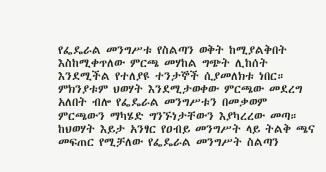የፌዴራል መንግሥቱ የስልጣን ወቅት ከሚያልቅበት እስከሚቀጥለው ምርጫ መሃከል ግጭት ሊከሰት እንደሚችል የተለያዩ ተንታኞች ሲያመለክቱ ነበር።
ምክንያቱም ህወሃት እንደሚታወቀው ምርጫው መደረግ አለበት ብሎ የፌዴራል መንግሥቱን በመቃወም ምርጫውን ማካሄድ ግንኙነታቸውን እያካረረው መጣ። ከህወሃት እይታ አንፃር የዐብይ መንግሥት ላይ ትልቅ ጫና መፍጠር የሚቻለው የፌዴራል መንግሥት ስልጣን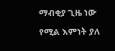ማብቂያ ጊዜ ነው የሚል እምነት ያለ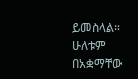ይመስላል።
ሁለቱም በአቋማቸው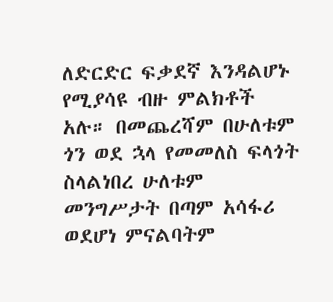ለድርድር ፍቃደኛ እንዳልሆኑ የሚያሳዩ ብዙ ምልክቶች አሉ። በመጨረሻም በሁለቱም ጎን ወደ ኋላ የመመለስ ፍላጎት ስላልነበረ ሁለቱም መንግሥታት በጣም አሳፋሪ ወደሆነ ምናልባትም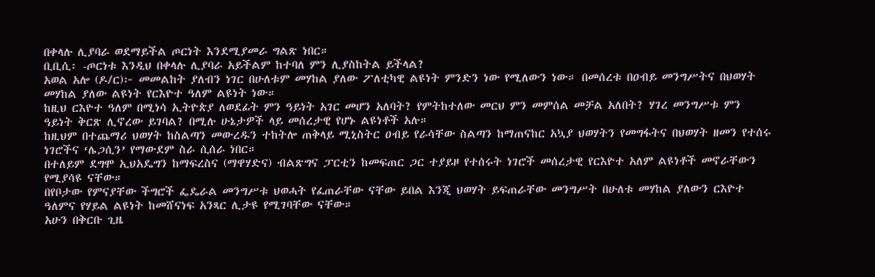በቀላሉ ሊያባራ ወደማይችል ጦርነት እንደሚያመራ ግልጽ ነበር።
ቢቢሲ፡ -ጦርነቱ እንዲህ በቀላሉ ሊያባራ አይችልም ከተባለ ምን ሊያስከትል ይችላል?
አወል አሎ (ዶ/ር)፦ መመልከት ያለብን ነገር በሁለቱም መሃከል ያለው ፖለቲካዊ ልዩነት ምንድን ነው የሚለውን ነው። በመሰረቱ በዐብይ መንግሥትና በህወሃት መሃከል ያለው ልዩነት የርእዮተ ዓለም ልዩነት ነው።
ከዚህ ርእዮተ ዓለም በሚነሳ ኢትዮጵያ ለወደፊት ምን ዓይነት አገር መሆን አለባት? የምትከተለው መርህ ምን መምሰል መቻል አለበት? ሃገረ መንግሥቱ ምን ዓይነት ቅርጽ ሊኖረው ይገባል? በሚሉ ሁኔታዎች ላይ መሰረታዊ የሆኑ ልዩነቶች አሉ።
ከዚህም በተጨማሪ ህወሃት ከስልጣን መውረዱን ተከትሎ ጠቅላይ ሚኒስትር ዐብይ የራሳቸው ስልጣን ከማጠናከር አኳያ ህወሃትን የመግፋትና በህወሃት ዘመን የተሰሩ ነገሮችና ‘ሌጋሲን’ የማውደም ስራ ሲሰራ ነበር።
በተለይም ደግሞ ኢህአዴግን ከማፍረስና (ማዋሃድና) ብልጽግና ፓርቲን ከመፍጠር ጋር ተያይዞ የተሰሩት ነገሮች መሰረታዊ የርእዮተ አለም ልዩነቶች መኖራቸውን የሚያሳዩ ናቸው።
በየቦታው የምናያቸው ችግሮች ፌዴራል መንግሥቱ ህወሓት የፈጠራቸው ናቸው ይበል እንጂ ህወሃት ይፍጠራቸው መንግሥት በሁለቱ መሃከል ያለውን ርእዮተ ዓለምና የሃይል ልዩነት ከመሸናነፍ አንጻር ሊታዩ የሚገባቸው ናቸው።
አሁን በቅርቡ ጊዜ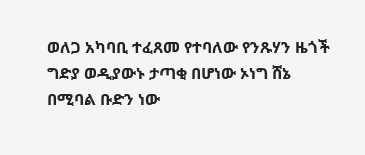ወለጋ አካባቢ ተፈጸመ የተባለው የንጹሃን ዜጎች ግድያ ወዲያውኑ ታጣቂ በሆነው ኦነግ ሸኔ በሚባል ቡድን ነው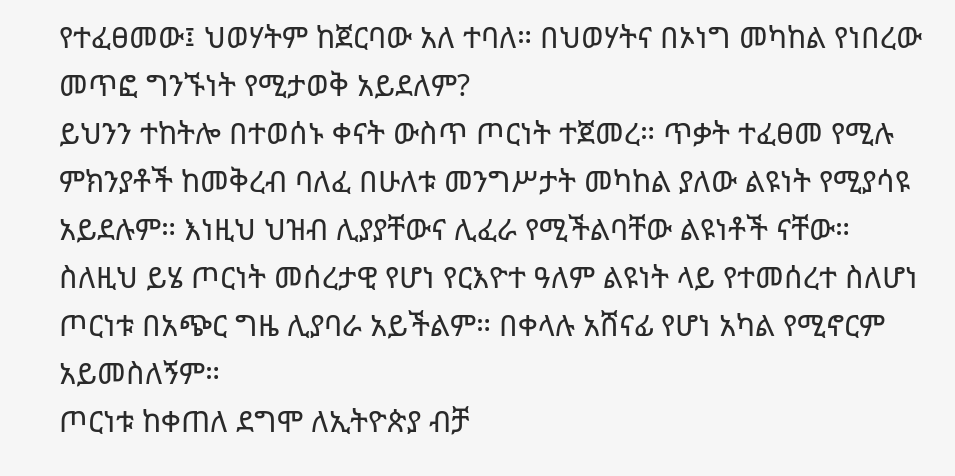የተፈፀመው፤ ህወሃትም ከጀርባው አለ ተባለ። በህወሃትና በኦነግ መካከል የነበረው መጥፎ ግንኙነት የሚታወቅ አይደለም?
ይህንን ተከትሎ በተወሰኑ ቀናት ውስጥ ጦርነት ተጀመረ። ጥቃት ተፈፀመ የሚሉ ምክንያቶች ከመቅረብ ባለፈ በሁለቱ መንግሥታት መካከል ያለው ልዩነት የሚያሳዩ አይደሉም። እነዚህ ህዝብ ሊያያቸውና ሊፈራ የሚችልባቸው ልዩነቶች ናቸው።
ስለዚህ ይሄ ጦርነት መሰረታዊ የሆነ የርእዮተ ዓለም ልዩነት ላይ የተመሰረተ ስለሆነ ጦርነቱ በአጭር ግዜ ሊያባራ አይችልም። በቀላሉ አሸናፊ የሆነ አካል የሚኖርም አይመስለኝም።
ጦርነቱ ከቀጠለ ደግሞ ለኢትዮጵያ ብቻ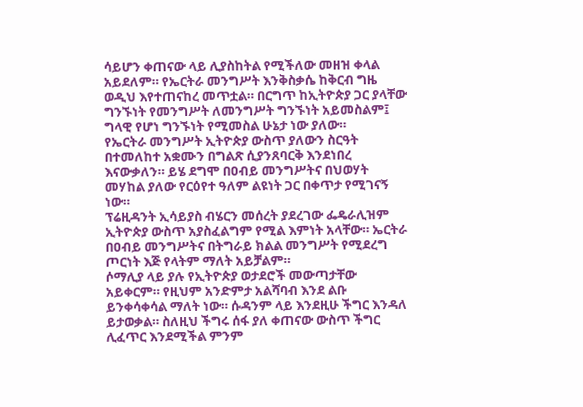ሳይሆን ቀጠናው ላይ ሊያስከትል የሚችለው መዘዝ ቀላል አይደለም። የኤርትራ መንግሥት እንቅስቃሴ ከቅርብ ግዜ ወዲህ እየተጠናከረ መጥቷል። በርግጥ ከኢትዮጵያ ጋር ያላቸው ግንኙነት የመንግሥት ለመንግሥት ግንኙነት አይመስልም፤ ግላዊ የሆነ ግንኙነት የሚመስል ሁኔታ ነው ያለው።
የኤርትራ መንግሥት ኢትዮጵያ ውስጥ ያለውን ስርዓት በተመለከተ አቋሙን በግልጽ ሲያንጸባርቅ እንደነበረ እናውቃለን። ይሄ ደግሞ በዐብይ መንግሥትና በህወሃት መሃከል ያለው የርዕየተ ዓለም ልዩነት ጋር በቀጥታ የሚገናኝ ነው።
ፕሬዚዳንት ኢሳይያስ ብሄርን መሰረት ያደረገው ፌዴራሊዝም ኢትዮጵያ ውስጥ አያስፈልግም የሚል እምነት አላቸው። ኤርትራ በዐብይ መንግሥትና በትግራይ ክልል መንግሥት የሚደረግ ጦርነት እጅ የላትም ማለት አይቻልም።
ሶማሊያ ላይ ያሉ የኢትዮጵያ ወታደሮች መውጣታቸው አይቀርም። የዚህም አንድምታ አልሻባብ እንደ ልቡ ይንቀሳቀሳል ማለት ነው። ሱዳንም ላይ እንደዚሁ ችግር እንዳለ ይታወቃል። ስለዚህ ችግሩ ሰፋ ያለ ቀጠናው ውስጥ ችግር ሊፈጥር እንደሚችል ምንም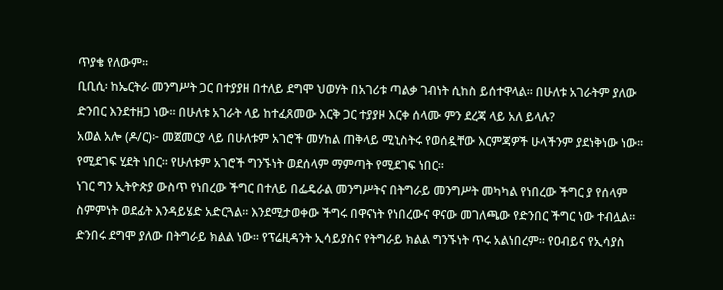ጥያቄ የለውም።
ቢቢሲ፡ ከኤርትራ መንግሥት ጋር በተያያዘ በተለይ ደግሞ ህወሃት በአገሪቱ ጣልቃ ገብነት ሲከስ ይሰተዋላል። በሁለቱ አገራትም ያለው ድንበር እንደተዘጋ ነው። በሁለቱ አገራት ላይ ከተፈጸመው እርቅ ጋር ተያያዞ እርቀ ሰላሙ ምን ደረጃ ላይ አለ ይላሉ?
አወል አሎ (ዶ/ር)፦ መጀመርያ ላይ በሁለቱም አገሮች መሃከል ጠቅላይ ሚኒስትሩ የወሰዷቸው እርምጃዎች ሁላችንም ያደነቅነው ነው። የሚደገፍ ሂደት ነበር። የሁለቱም አገሮች ግንኙነት ወደሰላም ማምጣት የሚደገፍ ነበር።
ነገር ግን ኢትዮጵያ ውስጥ የነበረው ችግር በተለይ በፌዴራል መንግሥትና በትግራይ መንግሥት መካካል የነበረው ችግር ያ የሰላም ስምምነት ወደፊት እንዳይሄድ አድርጓል። እንደሚታወቀው ችግሩ በዋናነት የነበረውና ዋናው መገለጫው የድንበር ችግር ነው ተብሏል። ድንበሩ ደግሞ ያለው በትግራይ ክልል ነው። የፕሬዚዳንት ኢሳይያስና የትግራይ ክልል ግንኙነት ጥሩ አልነበረም። የዐብይና የኢሳያስ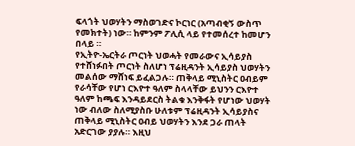ፍላጎት ህወሃትን ማስወገድና ኮርነር (አጣብቂኝ ውስጥ የመክተት) ነው። ከምንም ፖሊሲ ላይ የተመሰረተ ከመሆን በላይ ።
የኢትዮ-ኤርትራ ጦርነት ህወሓት የመራውና ኢሳይያስ የተሸነፉበት ጦርነት ስለሆነ ፕሬዚዳንት ኢሳይያስ ህወሃትን መልሰው ማሸነፍ ይፈልጋሉ። ጠቅላይ ሚኒስትር ዐብይም የራሳቸው የሆነ ርእዮተ ዓለም ስላላቸው ይህንን ርእዮተ ዓለም ከጫፍ እንዳይደርስ ትልቁ እንቅፋት የሆነው ህወሃት ነው ብለው ስለሚያስቡ ሁለቱም ፕሬዚዳንት ኢሳይያስና ጠቅላይ ሚኒስትር ዐብይ ህወሃትን እንደ ጋራ ጠላት አድርገው ያያሉ። እዚህ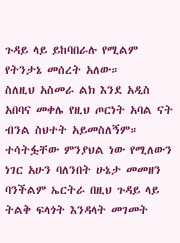ጉዳይ ላይ ይከባበራሉ የሚልም የትንታኔ መሰረት አለው።
ስለዚህ አስመራ ልክ እንደ አዲስ አበባና መቀሌ የዚህ ጦርነት አባል ናት ብንል ስህተት አይመስለኝም። ተሳትፏቸው ምንያህል ነው የሚለውን ነገር አሁን ባለንበት ሁኔታ መመዘን ባንችልም ኤርትራ በዚህ ጉዳይ ላይ ትልቅ ፍላጎት እንዳላት መገመት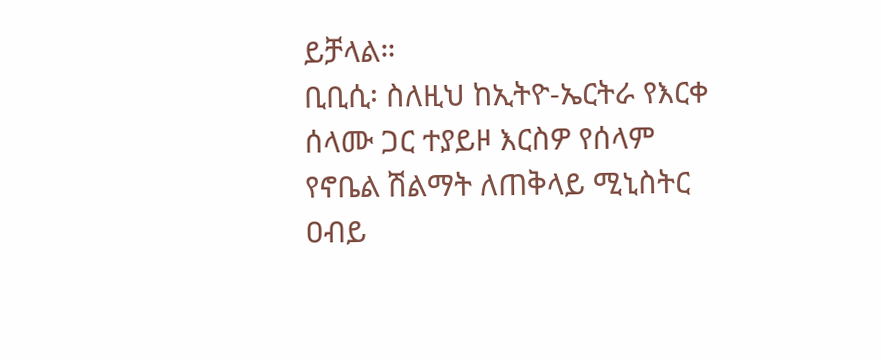ይቻላል።
ቢቢሲ፡ ስለዚህ ከኢትዮ-ኤርትራ የእርቀ ሰላሙ ጋር ተያይዞ እርስዎ የሰላም የኖቤል ሽልማት ለጠቅላይ ሚኒስትር ዐብይ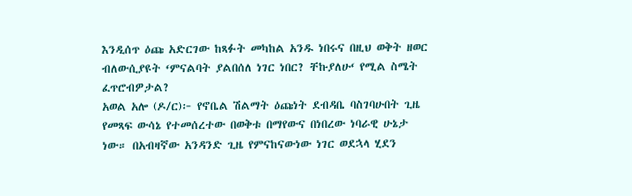እንዲሰጥ ዕጩ አድርገው ከጻፉት መካከል አንዱ ነበሩና በዚህ ወቅት ዘወር ብለውሲያዩት ‘ምናልባት ያልበሰለ ነገር ነበር? ቸኩያለሁ‘ የሚል ስሜት ፈጥሮብዎታል?
አወል አሎ (ዶ/ር)፦ የኖቤል ሽልማት ዕጩነት ደብዳቤ ባስገባሁበት ጊዜ የመጻፍ ውሳኔ የተመሰረተው በወቅቱ በማየውና በነበረው ነባራዊ ሁኔታ ነው። በአብዛኛው አንዳንድ ጊዜ የምናከናውነው ነገር ወደኋላ ሂደን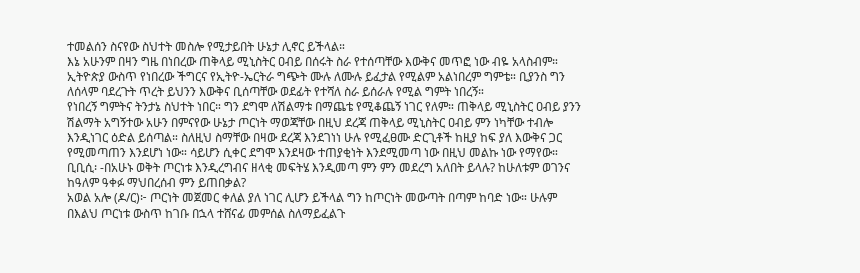ተመልሰን ስናየው ስህተት መስሎ የሚታይበት ሁኔታ ሊኖር ይችላል።
እኔ አሁንም በዛን ግዜ በነበረው ጠቅላይ ሚኒስትር ዐብይ በሰሩት ስራ የተሰጣቸው እውቅና መጥፎ ነው ብዬ አላስብም። ኢትዮጵያ ውስጥ የነበረው ችግርና የኢትዮ-ኤርትራ ግጭት ሙሉ ለሙሉ ይፈታል የሚልም አልነበረም ግምቴ። ቢያንስ ግን ለሰላም ባደረጉት ጥረት ይህንን እውቅና ቢሰጣቸው ወደፊት የተሻለ ስራ ይሰራሉ የሚል ግምት ነበረኝ።
የነበረኝ ግምትና ትንታኔ ስህተት ነበር። ግን ደግሞ ለሽልማቱ በማጨቴ የሚቆጨኝ ነገር የለም። ጠቅላይ ሚኒስትር ዐብይ ያንን ሽልማት አግኝተው አሁን በምናየው ሁኔታ ጦርነት ማወጃቸው በዚህ ደረጃ ጠቅላይ ሚኒስትር ዐብይ ምን ነካቸው ተብሎ እንዲነገር ዕድል ይሰጣል። ስለዚህ ስማቸው በዛው ደረጃ እንደገነነ ሁሉ የሚፈፀሙ ድርጊቶች ከዚያ ከፍ ያለ እውቅና ጋር የሚመጣጠን እንደሆነ ነው። ሳይሆን ሲቀር ደግሞ እንደዛው ተጠያቂነት እንደሚመጣ ነው በዚህ መልኩ ነው የማየው።
ቢቢሲ፡ -በአሁኑ ወቅት ጦርነቱ እንዲረግብና ዘላቂ መፍትሄ እንዲመጣ ምን ምን መደረግ አለበት ይላሉ? ከሁለቱም ወገንና ከዓለም ዓቀፉ ማህበረሰብ ምን ይጠበቃል?
አወል አሎ (ዶ/ር)፦ ጦርነት መጀመር ቀለል ያለ ነገር ሊሆን ይችላል ግን ከጦርነት መውጣት በጣም ከባድ ነው። ሁሉም በእልህ ጦርነቱ ውስጥ ከገቡ በኋላ ተሸናፊ መምሰል ስለማይፈልጉ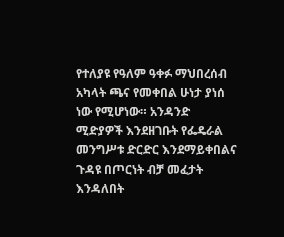የተለያዩ የዓለም ዓቀፉ ማህበረሰብ አካላት ጫና የመቀበል ሁነታ ያነሰ ነው የሚሆነው። አንዳንድ ሚድያዎች እንደዘገቡት የፌዴራል መንግሥቱ ድርድር እንደማይቀበልና ጉዳዩ በጦርነት ብቻ መፈታት እንዳለበት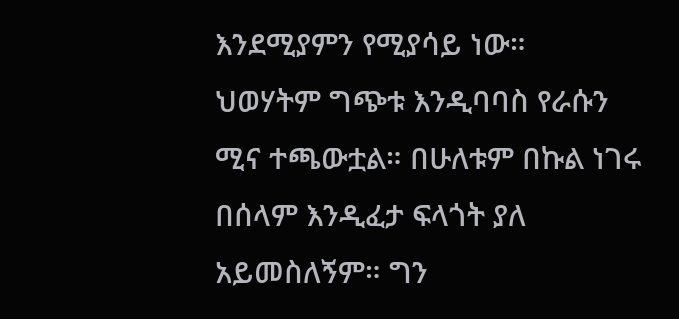እንደሚያምን የሚያሳይ ነው።
ህወሃትም ግጭቱ እንዲባባስ የራሱን ሚና ተጫውቷል። በሁለቱም በኩል ነገሩ በሰላም እንዲፈታ ፍላጎት ያለ አይመስለኝም። ግን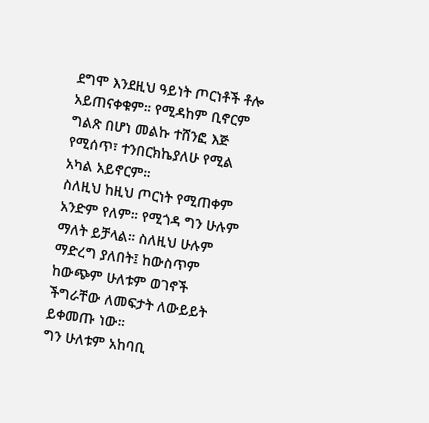ደግሞ እንደዚህ ዓይነት ጦርነቶች ቶሎ አይጠናቀቁም። የሚዳከም ቢኖርም ግልጽ በሆነ መልኩ ተሸንፎ እጅ የሚሰጥ፣ ተንበርክኬያለሁ የሚል አካል አይኖርም።
ስለዚህ ከዚህ ጦርነት የሚጠቀም አንድም የለም። የሚጎዳ ግን ሁሉም ማለት ይቻላል። ስለዚህ ሁሉም ማድረግ ያለበት፤ ከውስጥም ከውጭም ሁለቱም ወገኖች ችግራቸው ለመፍታት ለውይይት ይቀመጡ ነው።
ግን ሁለቱም አከባቢ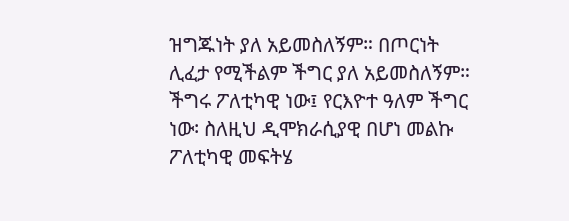ዝግጁነት ያለ አይመስለኝም። በጦርነት ሊፈታ የሚችልም ችግር ያለ አይመስለኝም። ችግሩ ፖለቲካዊ ነው፤ የርእዮተ ዓለም ችግር ነው፡ ስለዚህ ዲሞክራሲያዊ በሆነ መልኩ ፖለቲካዊ መፍትሄ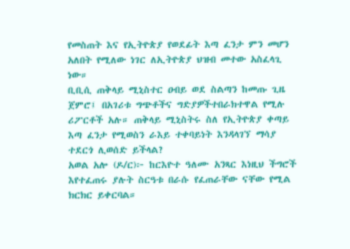የመስጠት እና የኢትዮጵያ የወደፊት እጣ ፈንታ ምን መሆን አለበት የሚለው ነገር ለኢትዮጵያ ህዝብ መተው አስፈላጊ ነው።
ቢቢሲ ጠቅላይ ሚኒስተር ዐብይ ወደ ስልጣን ከመጡ ጊዜ ጀምሮ፤ በአገሪቱ ግጭቶችና ግድያዎችተበራክተዋል የሚሉ ሪፖርቶች አሉ። ጠቅላይ ሚኒስትሩ ስለ የኢትዮጵያ ቀጣይ እጣ ፈንታ የሚወስን ራእይ ተቀባይነት እንዳላገኘ ማሳያ ተደርጎ ሊወሰድ ይችላል?
አወል አሎ (ዶ/ር)፦ ከርእዮተ ዓለሙ አንጻር እነዚህ ችግሮች እየተፈጠሩ ያሉት ስርዓቱ በራሱ የፈጠራቸው ናቸው የሚል ክርክር ይቀርባል።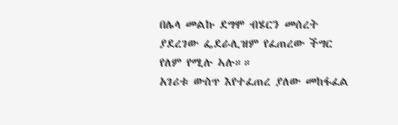በሌላ መልኩ ደግሞ ብሄርን መሰረት ያደረገው ፌደራሊዝም የፈጠረው ችግር የለም የሚሉ ኣሉ።።
አገሪቱ ውስጥ እየተፈጠረ ያለው መከፋፈል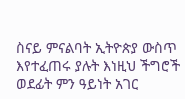ስናይ ምናልባት ኢትዮጵያ ውስጥ እየተፈጠሩ ያሉት እነዚህ ችግሮች ወደፊት ምን ዓይነት አገር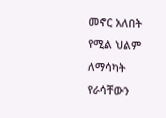መኖር አለበት የሚል ህልም ለማሳካት የራሳቸውን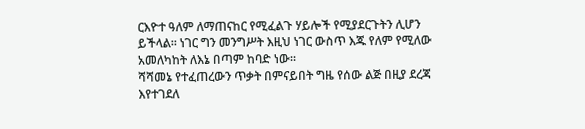ርእዮተ ዓለም ለማጠናከር የሚፈልጉ ሃይሎች የሚያደርጉትን ሊሆን ይችላል። ነገር ግን መንግሥት እዚህ ነገር ውስጥ እጁ የለም የሚለው አመለካከት ለእኔ በጣም ከባድ ነው።
ሻሻመኔ የተፈጠረውን ጥቃት በምናይበት ግዜ የሰው ልጅ በዚያ ደረጃ እየተገደለ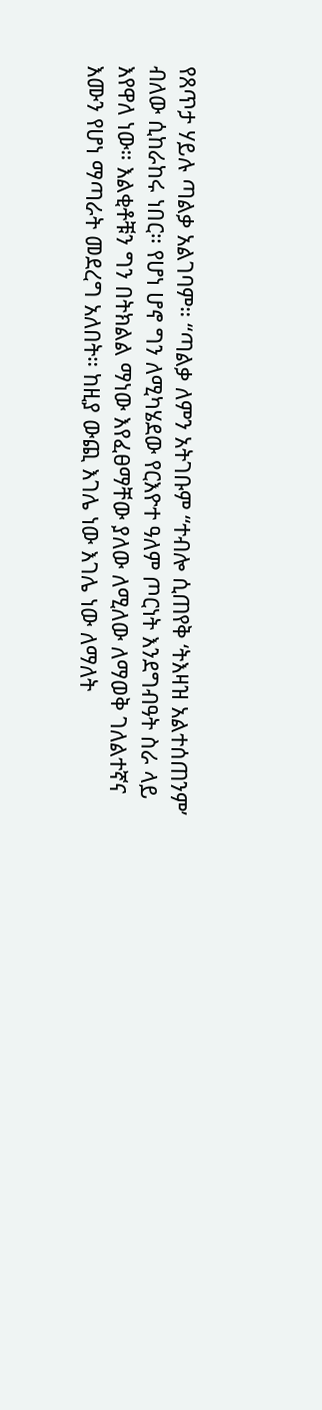የጸጥታ ሃይሉ ጣልቃ አልገባም። “ጣልቃ ለምን አትገቡም “ተብሎ ሲጠየቅ ‘ትእዛዝ አልተሰጠንም’ ብለው ሲከራከሩ ነበር። የሆነ ሆኖ ግን ለሚካሄደው የርእዮተ ዓለም ጦርነት እንደግብዓት ስራ ላይ እየዋለ ነው። እልቂቶቹን ግን በትክልል ማነው እየፈፀማቸው ያለው ለሚለው ለማወቅ ገለልተኛና እሙን የሆነ ማጣራት መደረግ አለበት። ከዚያ ውጪ እገሌ ነው እገሌ ነው ለማለት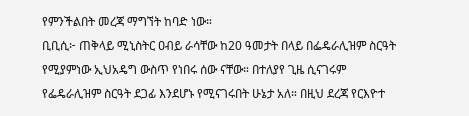የምንችልበት መረጃ ማግኘት ከባድ ነው።
ቢቢሲ፦ ጠቅላይ ሚኒስትር ዐብይ ራሳቸው ከ20 ዓመታት በላይ በፌዴራሊዝም ስርዓት የሚያምነው ኢህአዴግ ውስጥ የነበሩ ሰው ናቸው። በተለያየ ጊዜ ሲናገሩም የፌዴራሊዝም ስርዓት ደጋፊ እንደሆኑ የሚናገሩበት ሁኔታ አለ። በዚህ ደረጃ የርእዮተ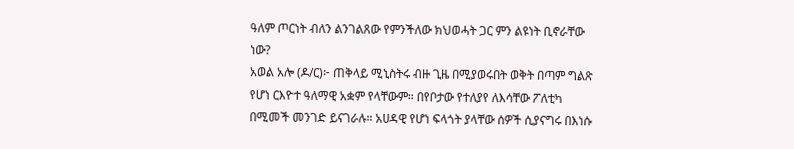ዓለም ጦርነት ብለን ልንገልጸው የምንችለው ክህወሓት ጋር ምን ልዩነት ቢኖራቸው ነው?
አወል አሎ (ዶ/ር)፦ ጠቅላይ ሚኒስትሩ ብዙ ጊዜ በሚያወሩበት ወቅት በጣም ግልጽ የሆነ ርእዮተ ዓለማዊ አቋም የላቸውም። በየቦታው የተለያየ ለእሳቸው ፖለቲካ በሚመች መንገድ ይናገራሉ። አሀዳዊ የሆነ ፍላጎት ያላቸው ሰዎች ሲያናግሩ በእነሱ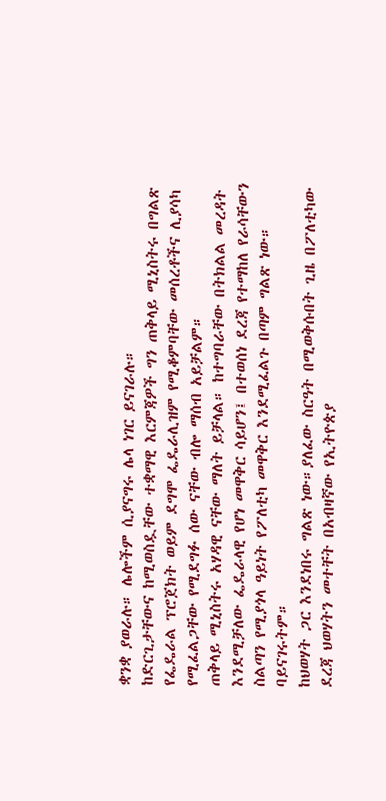ቋንቋ ያወራሉ። ሌሎችም ሲያናግሩ ሌላ ነገር ይናገራሉ።
ከድርጊታቸውና ከሚወስዷቸው ተቋማዊ እርምጃዎች ግን ጠቅላይ ሚኒስትሩ በግልጽ የፌዴራል ፕሮጀክት ወይም ደግሞ ፌዴራሊዝም የሚቆምባቸው መሰረቶችና ሊያሳካ የሚፈልጋቸው የሚደግፉ ሰው ናቸው ብሎ ማሰብ አይቻልም።
ጠቅላይ ሚኒስትሩ አሃዳዊ ናቸው ማለት ይቻላል። ከተግባራቸው በትክልል መረዳት እንደሚቻለው ፌዴራላዊ የሆነ መዋቅር ሳይሆን፤ በተወሰነ ደረጃ የተማከለ የራሳቸውን ስልጣን የሚያጎላ ዓይነት የፖለቲካ መዋቅር እንደሚፈልጉ በጣም ግልጽ ነው። ባይናገሩትም።
ከህወሃት ጋር እንደነበሩ ግልጽ ነው።ያለፈው ስርዓት በሚወቅሱበት ጊዜ በፖለቲካው ደረጃ ህወሃትን መተቸት በአብዛኛው የኢትዮጵያ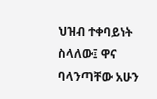ህዝብ ተቀባይነት ስላለው፤ ዋና ባላንጣቸው አሁን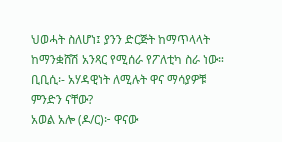ህወሓት ስለሆነ፤ ያንን ድርጅት ከማጥላላት ከማንቋሸሽ አንጻር የሚሰራ የፖለቲካ ስራ ነው።
ቢቢሲ፡- አሃዳዊነት ለሚሉት ዋና ማሳያዎቹ ምንድን ናቸው?
አወል አሎ (ዶ/ር)፦ ዋናው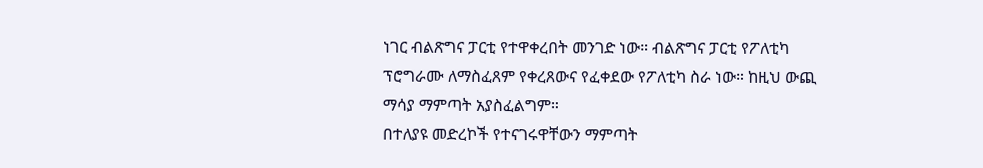ነገር ብልጽግና ፓርቲ የተዋቀረበት መንገድ ነው። ብልጽግና ፓርቲ የፖለቲካ ፕሮግራሙ ለማስፈጸም የቀረጸውና የፈቀደው የፖለቲካ ስራ ነው። ከዚህ ውጪ ማሳያ ማምጣት አያስፈልግም።
በተለያዩ መድረኮች የተናገሩዋቸውን ማምጣት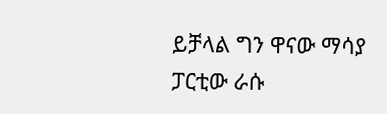ይቻላል ግን ዋናው ማሳያ ፓርቲው ራሱ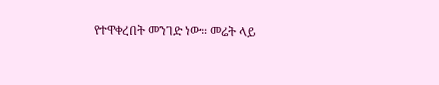የተዋቀረበት መንገድ ነው። መሬት ላይ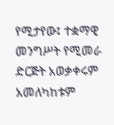የሚታየው፤ ተቋማዊ መንግሥት የሚመራ ድርጅት አወቃቀሩም አመለካከቱም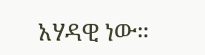አሃዳዊ ነው።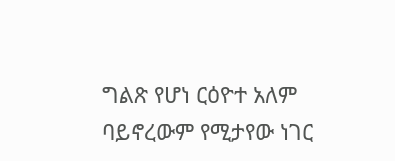ግልጽ የሆነ ርዕዮተ አለም ባይኖረውም የሚታየው ነገር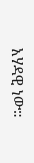አሃዳዊ ነው።